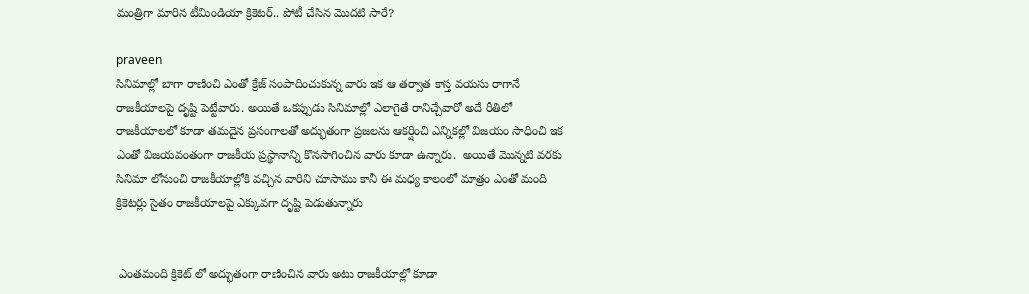మంత్రిగా మారిన టీమిండియా క్రికెటర్.. పోటీ చేసిన మొదటి సారే?

praveen
సినిమాల్లో బాగా రాణించి ఎంతో క్రేజ్ సంపాదించుకున్న వారు ఇక ఆ తర్వాత కాస్త వయసు రాగానే రాజకీయాలపై దృష్టి పెట్టేవారు. అయితే ఒకప్పుడు సినిమాల్లో ఎలాగైతే రానిచ్చేవారో అదే రీతిలో రాజకీయాలలో కూడా తమదైన ప్రసంగాలతో అద్భుతంగా ప్రజలను ఆకర్షించి ఎన్నికల్లో విజయం సాధించి ఇక ఎంతో విజయవంతంగా రాజకీయ ప్రస్థానాన్ని కొనసాగించిన వారు కూడా ఉన్నారు.  అయితే మొన్నటి వరకు సినిమా లోనుంచి రాజకీయాల్లోకి వచ్చిన వారిని చూసాము కానీ ఈ మధ్య కాలంలో మాత్రం ఎంతో మంది క్రికెటర్లు సైతం రాజకీయాలపై ఎక్కువగా దృష్టి పెడుతున్నారు


 ఎంతమంది క్రికెట్ లో అద్భుతంగా రాణించిన వారు అటు రాజకీయాల్లో కూడా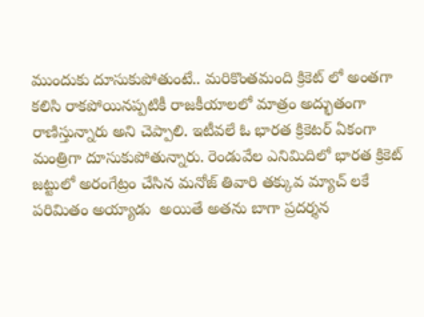ముందుకు దూసుకుపోతుంటే.. మరికొంతమంది క్రికెట్ లో అంతగా కలిసి రాకపోయినప్పటికీ రాజకీయాలలో మాత్రం అద్భుతంగా రాణిస్తున్నారు అని చెప్పాలి. ఇటీవలే ఓ భారత క్రికెటర్ ఏకంగా మంత్రిగా దూసుకుపోతున్నారు. రెండువేల ఎనిమిదిలో భారత క్రికెట్ జట్టులో అరంగేట్రం చేసిన మనోజ్ తివారి తక్కువ మ్యాచ్ లకే పరిమితం అయ్యాడు  అయితే అతను బాగా ప్రదర్శన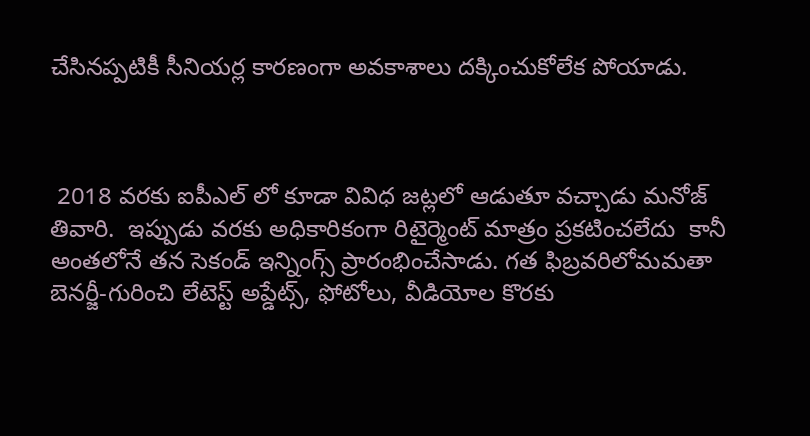చేసినప్పటికీ సీనియర్ల కారణంగా అవకాశాలు దక్కించుకోలేక పోయాడు.



 2018 వరకు ఐపీఎల్ లో కూడా వివిధ జట్లలో ఆడుతూ వచ్చాడు మనోజ్ తివారి.  ఇప్పుడు వరకు అధికారికంగా రిటైర్మెంట్ మాత్రం ప్రకటించలేదు  కానీ అంతలోనే తన సెకండ్ ఇన్నింగ్స్ ప్రారంభించేసాడు. గత ఫిబ్రవరిలోమమతా బెనర్జీ-గురించి లేటెస్ట్ అప్డేట్స్, ఫోటోలు, వీడియోల కొరకు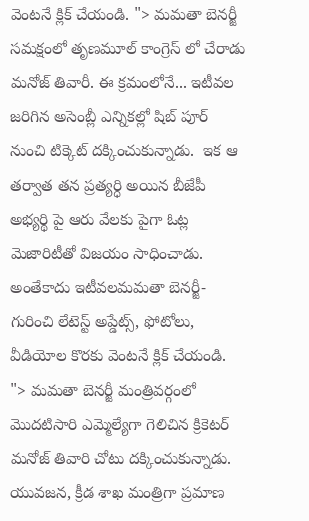వెంటనే క్లిక్ చేయండి. "> మమతా బెనర్జీ సమక్షంలో తృణమూల్ కాంగ్రెస్ లో చేరాడు మనోజ్ తివారీ. ఈ క్రమంలోనే... ఇటీవల జరిగిన అసెంబ్లీ ఎన్నికల్లో షిబ్ పూర్ నుంచి టిక్కెట్ దక్కించుకున్నాడు.  ఇక ఆ తర్వాత తన ప్రత్యర్ధి అయిన బీజేపీ అభ్యర్థి పై ఆరు వేలకు పైగా ఓట్ల మెజారిటీతో విజయం సాధించాడు.  అంతేకాదు ఇటీవలమమతా బెనర్జీ-గురించి లేటెస్ట్ అప్డేట్స్, ఫోటోలు, వీడియోల కొరకు వెంటనే క్లిక్ చేయండి. "> మమతా బెనర్జీ మంత్రివర్గంలో మొదటిసారి ఎమ్మెల్యేగా గెలిచిన క్రికెటర్ మనోజ్ తివారి చోటు దక్కించుకున్నాడు. యువజన, క్రీడ శాఖ మంత్రిగా ప్రమాణ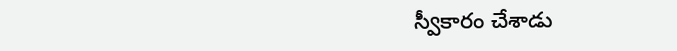స్వీకారం చేశాడు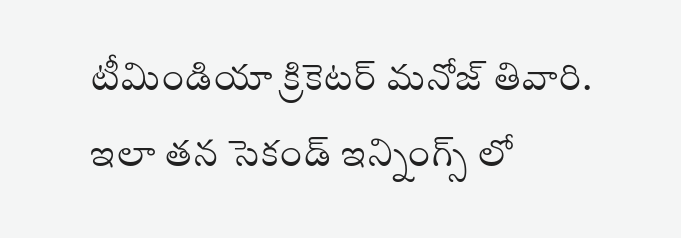టీమిండియా క్రికెటర్ మనోజ్ తివారి.  ఇలా తన సెకండ్ ఇన్నింగ్స్ లో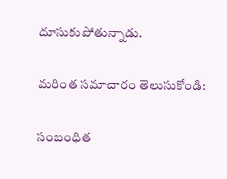దూసుకుపోతున్నాడు.

మరింత సమాచారం తెలుసుకోండి:

సంబంధిత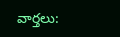వార్తలు: